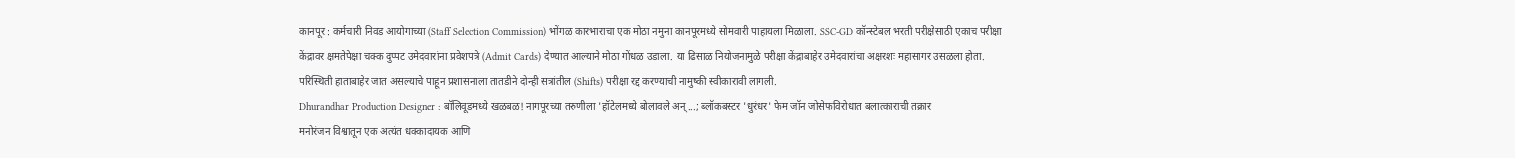कानपूर : कर्मचारी निवड आयोगाच्या (Staff Selection Commission) भोंगळ कारभाराचा एक मोठा नमुना कानपूरमध्ये सोमवारी पाहायला मिळाला. SSC-GD कॉन्स्टेबल भरती परीक्षेसाठी एकाच परीक्षा केंद्रावर क्षमतेपेक्षा चक्क दुप्पट उमेदवारांना प्रवेशपत्रे (Admit Cards) देण्यात आल्याने मोठा गोंधळ उडाला. या ढिसाळ नियोजनामुळे परीक्षा केंद्राबाहेर उमेदवारांचा अक्षरशः महासागर उसळला होता. परिस्थिती हाताबाहेर जात असल्याचे पाहून प्रशासनाला तातडीने दोन्ही सत्रांतील (Shifts) परीक्षा रद्द करण्याची नामुष्की स्वीकारावी लागली.
Dhurandhar Production Designer : बॉलिवूडमध्ये खळबळ! नागपूरच्या तरुणीला 'हॉटेलमध्ये बोलावले अन्...; ब्लॉकबस्टर 'धुरंधर' फेम जॉन जोसेफविरोधात बलात्काराची तक्रार
मनोरंजन विश्वातून एक अत्यंत धक्कादायक आणि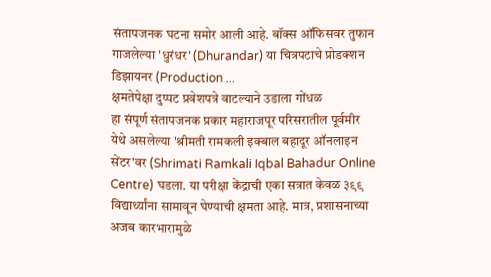संतापजनक घटना समोर आली आहे. बॉक्स ऑफिसवर तुफान गाजलेल्या 'धुरंधर' (Dhurandar) या चित्रपटाचे प्रोडक्शन डिझायनर (Production ...
क्षमतेपेक्षा दुप्पट प्रवेशपत्रे वाटल्याने उडाला गोंधळ
हा संपूर्ण संतापजनक प्रकार महाराजपूर परिसरातील पूर्वमीर येथे असलेल्या 'श्रीमती रामकली इक्बाल बहादूर ऑनलाइन सेंटर'वर (Shrimati Ramkali Iqbal Bahadur Online Centre) घडला. या परीक्षा केंद्राची एका सत्रात केवळ ३९९ विद्यार्थ्यांना सामावून घेण्याची क्षमता आहे. मात्र, प्रशासनाच्या अजब कारभारामुळे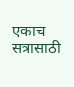एकाच सत्रासाठी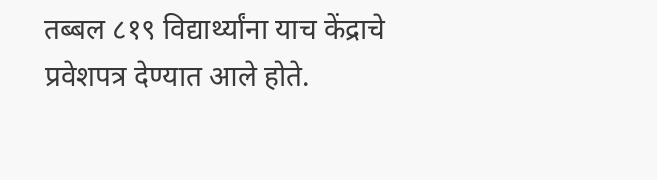तब्बल ८१९ विद्यार्थ्यांना याच केंद्राचे प्रवेशपत्र देण्यात आले होते.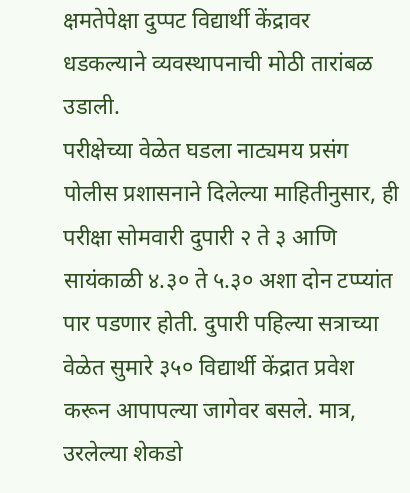क्षमतेपेक्षा दुप्पट विद्यार्थी केंद्रावर धडकल्याने व्यवस्थापनाची मोठी तारांबळ उडाली.
परीक्षेच्या वेळेत घडला नाट्यमय प्रसंग
पोलीस प्रशासनाने दिलेल्या माहितीनुसार, ही परीक्षा सोमवारी दुपारी २ ते ३ आणि सायंकाळी ४.३० ते ५.३० अशा दोन टप्प्यांत पार पडणार होती. दुपारी पहिल्या सत्राच्या वेळेत सुमारे ३५० विद्यार्थी केंद्रात प्रवेश करून आपापल्या जागेवर बसले. मात्र, उरलेल्या शेकडो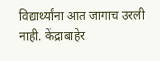विद्यार्थ्यांना आत जागाच उरली नाही. केंद्राबाहेर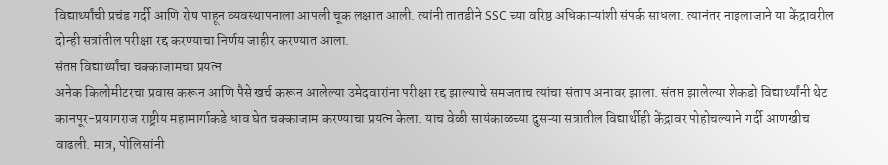विद्यार्थ्यांची प्रचंड गर्दी आणि रोष पाहून व्यवस्थापनाला आपली चूक लक्षात आली. त्यांनी तातडीने SSC च्या वरिष्ठ अधिकाऱ्यांशी संपर्क साधला. त्यानंतर नाइलाजाने या केंद्रावरील दोन्ही सत्रांतील परीक्षा रद्द करण्याचा निर्णय जाहीर करण्यात आला.
संतप्त विद्यार्थ्यांचा चक्काजामचा प्रयत्न
अनेक किलोमीटरचा प्रवास करून आणि पैसे खर्च करून आलेल्या उमेदवारांना परीक्षा रद्द झाल्याचे समजताच त्यांचा संताप अनावर झाला. संतप्त झालेल्या शेकडो विद्यार्थ्यांनी थेट कानपूर-प्रयागराज राष्ट्रीय महामार्गाकडे धाव घेत चक्काजाम करण्याचा प्रयत्न केला. याच वेळी सायंकाळच्या दुसऱ्या सत्रातील विद्यार्थीही केंद्रावर पोहोचल्याने गर्दी आणखीच वाढली. मात्र, पोलिसांनी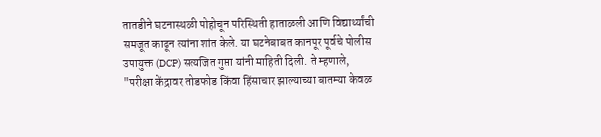तातडीने घटनास्थळी पोहोचून परिस्थिती हाताळली आणि विद्यार्थ्यांची समजूत काढून त्यांना शांत केले. या घटनेबाबत कानपूर पूर्वचे पोलीस उपायुक्त (DCP) सत्यजित गुप्ता यांनी माहिती दिली. ते म्हणाले, "परीक्षा केंद्रावर तोडफोड किंवा हिंसाचार झाल्याच्या बातम्या केवळ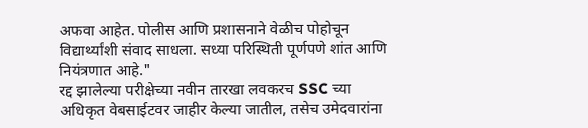अफवा आहेत. पोलीस आणि प्रशासनाने वेळीच पोहोचून विद्यार्थ्यांशी संवाद साधला. सध्या परिस्थिती पूर्णपणे शांत आणि नियंत्रणात आहे."
रद्द झालेल्या परीक्षेच्या नवीन तारखा लवकरच SSC च्या अधिकृत वेबसाईटवर जाहीर केल्या जातील, तसेच उमेदवारांना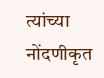त्यांच्या नोंदणीकृत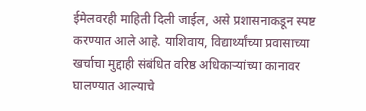ईमेलवरही माहिती दिली जाईल, असे प्रशासनाकडून स्पष्ट करण्यात आले आहे. याशिवाय, विद्यार्थ्यांच्या प्रवासाच्या खर्चाचा मुद्दाही संबंधित वरिष्ठ अधिकाऱ्यांच्या कानावर घालण्यात आल्याचे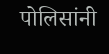पोलिसांनी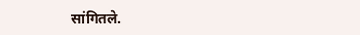सांगितले.